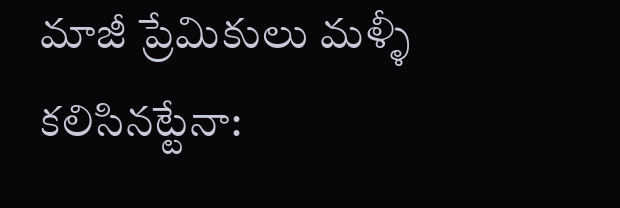మాజీ ప్రేమికులు మళ్ళీ కలిసినట్టేనా: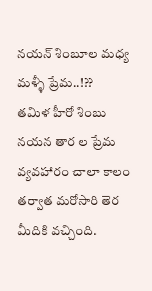నయన్ శింబూల మధ్య మళ్ళీ ప్రేమ..!??
తమిళ హీరో శింబు నయన తార ల ప్రేమ వ్యవహారం చాలా కాలం తర్వాత మరోసారి తెర మీదికి వచ్చింది.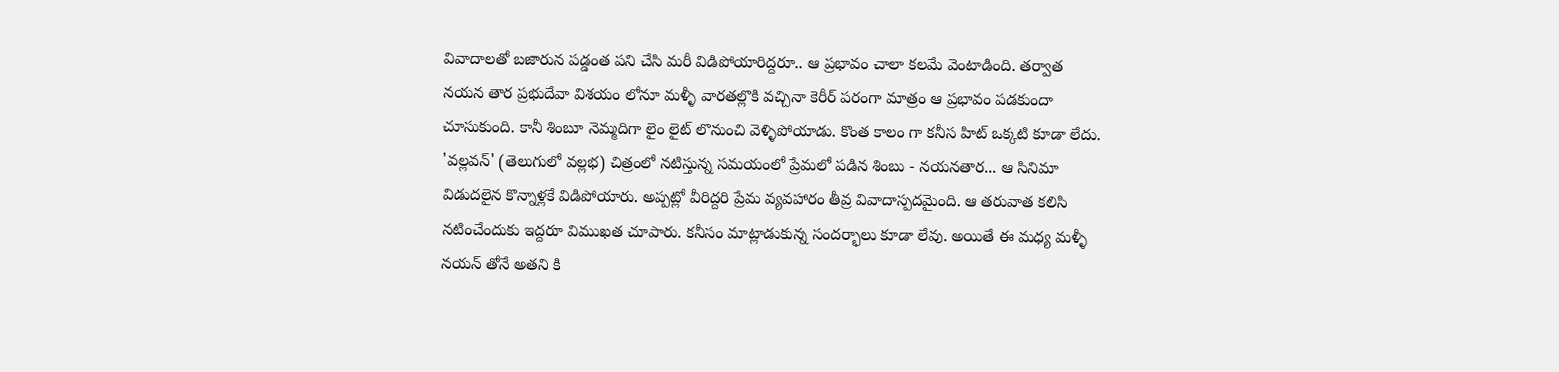వివాదాలతో బజారున పడ్డంత పని చేసి మరీ విడిపోయారిద్దరూ.. ఆ ప్రభావం చాలా కలమే వెంటాడింది. తర్వాత నయన తార ప్రభుదేవా విశయం లోనూ మళ్ళీ వారతల్లొకి వచ్చినా కెరీర్ పరంగా మాత్రం ఆ ప్రభావం పడకుందా చూసుకుంది. కానీ శింబూ నెమ్మదిగా లైం లైట్ లొనుంచి వెళ్ళిపోయాడు. కొంత కాలం గా కనీస హిట్ ఒక్కటి కూడా లేదు.
'వల్లవన్' (తెలుగులో వల్లభ) చిత్రంలో నటిస్తున్న సమయంలో ప్రేమలో పడిన శింబు - నయనతార... ఆ సినిమా విడుదలైన కొన్నాళ్లకే విడిపోయారు. అప్పట్లో వీరిద్దరి ప్రేమ వ్యవహారం తీవ్ర వివాదాస్పదమైంది. ఆ తరువాత కలిసి నటించేందుకు ఇద్దరూ విముఖత చూపారు. కనీసం మాట్లాడుకున్న సందర్భాలు కూడా లేవు. అయితే ఈ మధ్య మళ్ళీ నయన్ తోనే అతని కి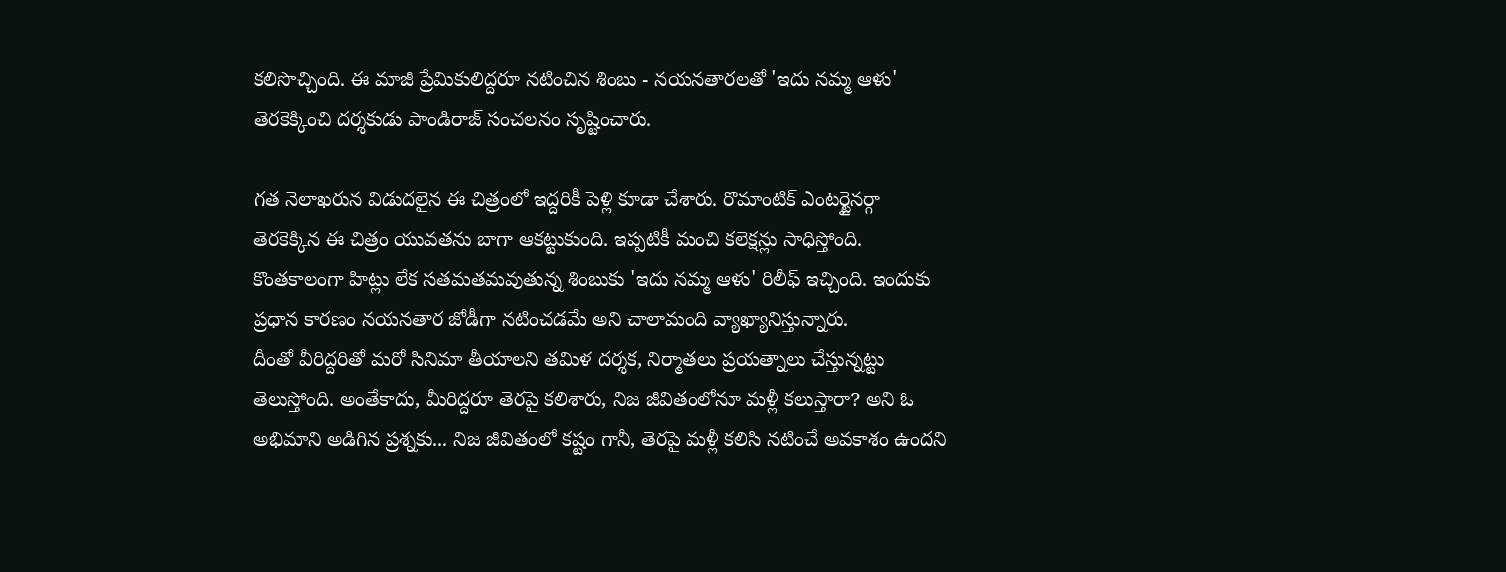కలిసొచ్చింది. ఈ మాజీ ప్రేమికులిద్దరూ నటించిన శింబు - నయనతారలతో 'ఇదు నమ్మ ఆళు' తెరకెక్కించి దర్శకుడు పాండిరాజ్ సంచలనం సృష్టించారు.

గత నెలాఖరున విడుదలైన ఈ చిత్రంలో ఇద్దరికీ పెళ్లి కూడా చేశారు. రొమాంటిక్ ఎంటర్టైనర్గా తెరకెక్కిన ఈ చిత్రం యువతను బాగా ఆకట్టుకుంది. ఇప్పటికీ మంచి కలెక్షన్లు సాధిస్తోంది. కొంతకాలంగా హిట్లు లేక సతమతమవుతున్న శింబుకు 'ఇదు నమ్మ ఆళు' రిలీఫ్ ఇచ్చింది. ఇందుకు ప్రధాన కారణం నయనతార జోడీగా నటించడమే అని చాలామంది వ్యాఖ్యానిస్తున్నారు.
దీంతో వీరిద్దరితో మరో సినిమా తీయాలని తమిళ దర్శక, నిర్మాతలు ప్రయత్నాలు చేస్తున్నట్టు తెలుస్తోంది. అంతేకాదు, మీరిద్దరూ తెరపై కలిశారు, నిజ జీవితంలోనూ మళ్లీ కలుస్తారా? అని ఓ అభిమాని అడిగిన ప్రశ్నకు... నిజ జీవితంలో కష్టం గానీ, తెరపై మళ్లీ కలిసి నటించే అవకాశం ఉందని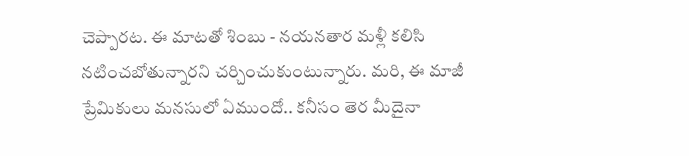చెప్పారట. ఈ మాటతో శింబు - నయనతార మళ్లీ కలిసి నటించబోతున్నారని చర్చించుకుంటున్నారు. మరి, ఈ మాజీ ప్రేమికులు మనసులో ఏముందో.. కనీసం తెర మీదైనా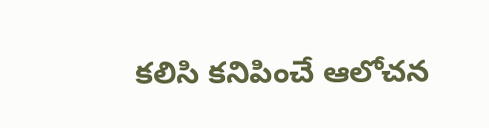కలిసి కనిపించే ఆలోచన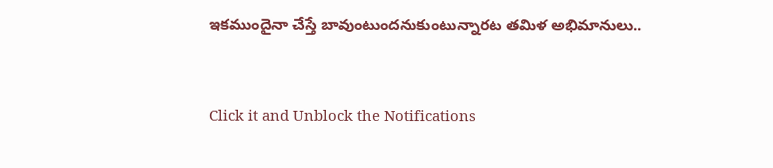ఇకముందైనా చేస్తే బావుంటుందనుకుంటున్నారట తమిళ అభిమానులు..


Click it and Unblock the Notifications